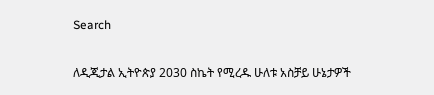Search

ለዲጂታል ኢትዮጵያ 2030 ስኬት የሚረዱ ሁለቱ አስቻይ ሁኔታዎች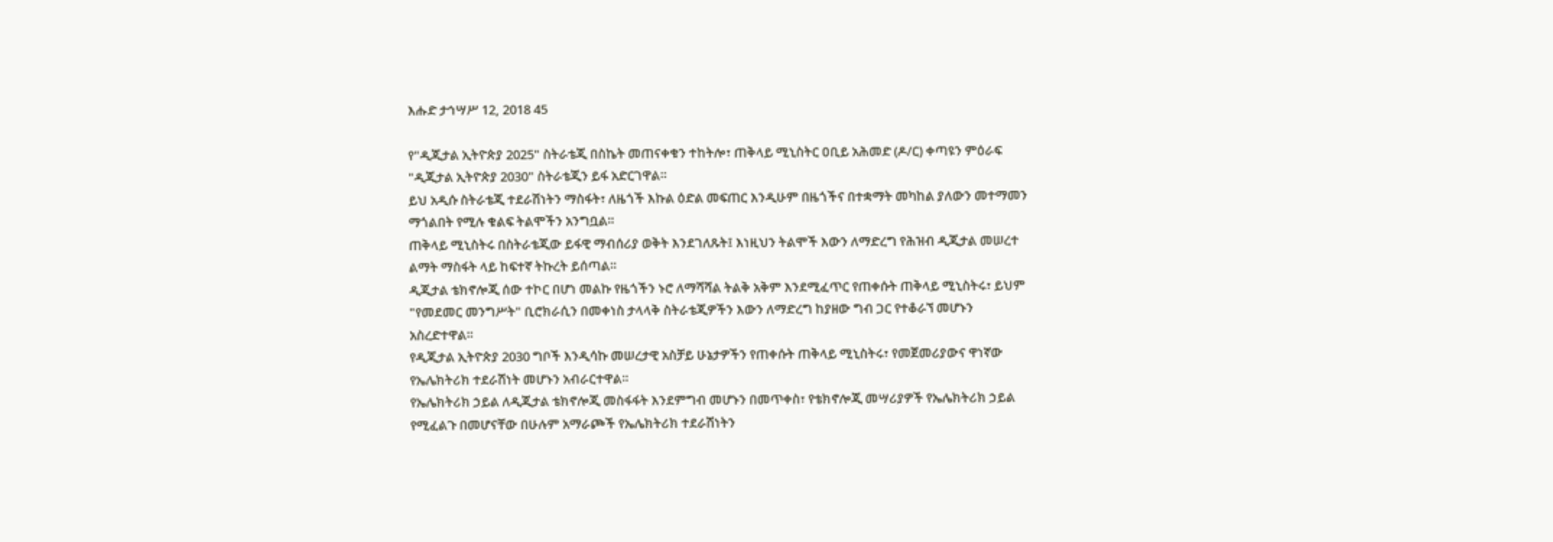እሑድ ታኅሣሥ 12, 2018 45

የ"ዲጂታል ኢትዮጵያ 2025" ስትራቴጂ በስኬት መጠናቀቁን ተከትሎ፣ ጠቅላይ ሚኒስትር ዐቢይ አሕመድ (ዶ/ር) ቀጣዩን ምዕራፍ "ዲጂታል ኢትዮጵያ 2030" ስትራቴጂን ይፋ አድርገዋል።
ይህ አዲሱ ስትራቴጂ ተደራሽነትን ማስፋት፣ ለዜጎች እኩል ዕድል መፍጠር እንዲሁም በዜጎችና በተቋማት መካከል ያለውን መተማመን ማጎልበት የሚሉ ቁልፍ ትልሞችን አንግቧል።
ጠቅላይ ሚኒስትሩ በስትራቴጂው ይፋዊ ማብሰሪያ ወቅት እንደገለጹት፤ እነዚህን ትልሞች እውን ለማድረግ የሕዝብ ዲጂታል መሠረተ ልማት ማስፋት ላይ ከፍተኛ ትኩረት ይሰጣል።
ዲጂታል ቴክኖሎጂ ሰው ተኮር በሆነ መልኩ የዜጎችን ኑሮ ለማሻሻል ትልቅ አቅም እንደሚፈጥር የጠቀሱት ጠቅላይ ሚኒስትሩ፣ ይህም "የመደመር መንግሥት" ቢሮክራሲን በመቀነስ ታላላቅ ስትራቴጂዎችን እውን ለማድረግ ከያዘው ግብ ጋር የተቆራኘ መሆኑን አስረድተዋል።
የዲጂታል ኢትዮጵያ 2030 ግቦች እንዲሳኩ መሠረታዊ አስቻይ ሁኔታዎችን የጠቀሱት ጠቅላይ ሚኒስትሩ፣ የመጀመሪያውና ዋነኛው የኤሌክትሪክ ተደራሽነት መሆኑን አብራርተዋል።
የኤሌክትሪክ ኃይል ለዲጂታል ቴክኖሎጂ መስፋፋት እንደምግብ መሆኑን በመጥቀስ፣ የቴክኖሎጂ መሣሪያዎች የኤሌክትሪክ ኃይል የሚፈልጉ በመሆናቸው በሁሉም አማራጮች የኤሌክትሪክ ተደራሽነትን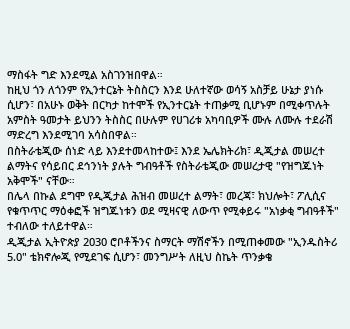ማስፋት ግድ እንደሚል አስገንዝበዋል።
ከዚህ ጎን ለጎንም የኢንተርኔት ትስስርን እንደ ሁለተኛው ወሳኝ አስቻይ ሁኔታ ያነሱ ሲሆን፣ በአሁኑ ወቅት በርካታ ከተሞች የኢንተርኔት ተጠቃሚ ቢሆኑም በሚቀጥሉት አምስት ዓመታት ይህንን ትስስር በሁሉም የሀገሪቱ አካባቢዎች ሙሉ ለሙሉ ተደራሽ ማድረግ እንደሚገባ አሳስበዋል።
በስትራቴጂው ሰነድ ላይ እንደተመላከተው፤ እንደ ኤሌክትሪክ፣ ዲጂታል መሠረተ ልማትና የሳይበር ደኅንነት ያሉት ግብዓቶች የስትራቴጂው መሠረታዊ "የዝግጁነት አቅሞች" ናቸው።
በሌላ በኩል ደግሞ የዲጂታል ሕዝብ መሠረተ ልማት፣ መረጃ፣ ክህሎት፣ ፖሊሲና የቁጥጥር ማዕቀፎች ዝግጁነቱን ወደ ሚዛናዊ ለውጥ የሚቀይሩ "አነቃቂ ግብዓቶች" ተብለው ተለይተዋል።
ዲጂታል ኢትዮጵያ 2030 ሮቦቶችንና ስማርት ማሽኖችን በሚጠቀመው "ኢንዱስትሪ 5.0" ቴክኖሎጂ የሚደገፍ ሲሆን፣ መንግሥት ለዚህ ስኬት ጥንቃቄ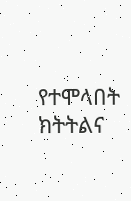የተሞላበት ክትትልና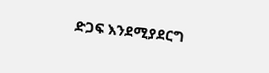ድጋፍ እንደሚያደርግ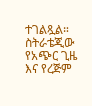ተገልጿል።
ስትራቴጂው የአጭር ጊዜ እና የረጅም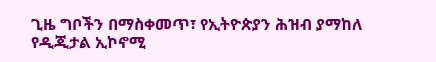ጊዜ ግቦችን በማስቀመጥ፣ የኢትዮጵያን ሕዝብ ያማከለ የዲጂታል ኢኮኖሚ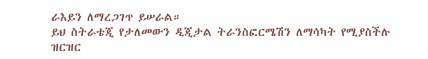ራእይን ለማረጋገጥ ይሠራል።
ይህ ስትራቴጂ የታለመውን ዲጂታል ትራንስፎርሜሽን ለማሳካት የሚያስችሉ ዝርዝር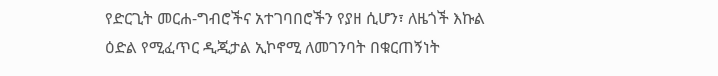የድርጊት መርሐ-ግብሮችና አተገባበሮችን የያዘ ሲሆን፣ ለዜጎች እኩል ዕድል የሚፈጥር ዲጂታል ኢኮኖሚ ለመገንባት በቁርጠኝነት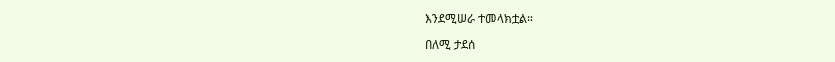እንደሚሠራ ተመላክቷል።

በለሚ ታደሰ